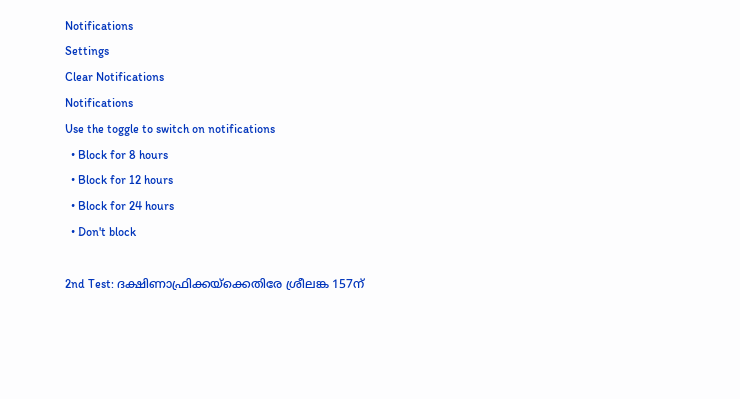Notifications
Settings
Clear Notifications
Notifications
Use the toggle to switch on notifications
  • Block for 8 hours
  • Block for 12 hours
  • Block for 24 hours
  • Don't block

2nd Test: ദക്ഷിണാഫ്രിക്കയ്‌ക്കെതിരേ ശ്രീലങ്ക 157ന്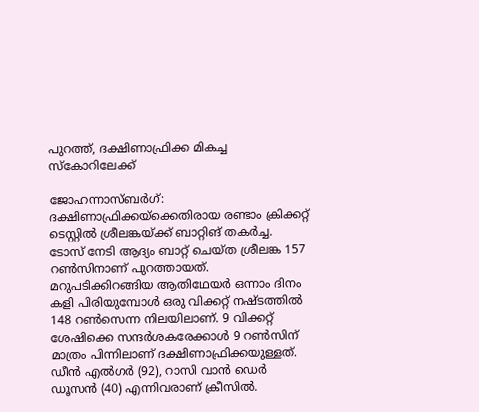പുറത്ത്, ദക്ഷിണാഫ്രിക്ക മികച്ച സ്‌കോറിലേക്ക്

ജോഹന്നാസ്ബര്‍ഗ്: ദക്ഷിണാഫ്രിക്കയ്‌ക്കെതിരായ രണ്ടാം ക്രിക്കറ്റ് ടെസ്റ്റില്‍ ശ്രീലങ്കയ്ക്ക് ബാറ്റിങ് തകര്‍ച്ച. ടോസ് നേടി ആദ്യം ബാറ്റ് ചെയ്ത ശ്രീലങ്ക 157 റണ്‍സിനാണ് പുറത്തായത്. മറുപടിക്കിറങ്ങിയ ആതിഥേയര്‍ ഒന്നാം ദിനം കളി പിരിയുമ്പോള്‍ ഒരു വിക്കറ്റ് നഷ്ടത്തില്‍ 148 റണ്‍സെന്ന നിലയിലാണ്. 9 വിക്കറ്റ് ശേഷിക്കെ സന്ദര്‍ശകരേക്കാള്‍ 9 റണ്‍സിന് മാത്രം പിന്നിലാണ് ദക്ഷിണാഫ്രിക്കയുള്ളത്. ഡീന്‍ എല്‍ഗര്‍ (92), റാസി വാന്‍ ഡെര്‍ ഡൂസന്‍ (40) എന്നിവരാണ് ക്രീസില്‍.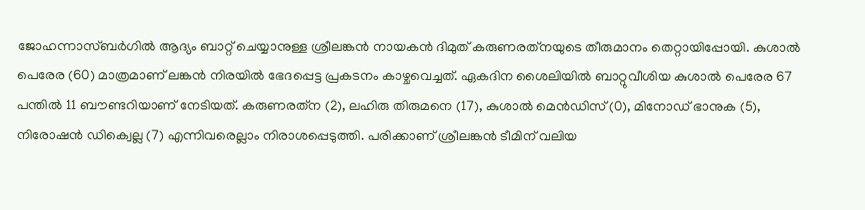ജോഹന്നാസ്ബര്‍ഗില്‍ ആദ്യം ബാറ്റ് ചെയ്യാനുള്ള ശ്രീലങ്കന്‍ നായകന്‍ ദിമുത് കരുണരത്‌നയുടെ തീരുമാനം തെറ്റായിപ്പോയി. കുശാല്‍ പെരേര (60) മാത്രമാണ് ലങ്കന്‍ നിരയില്‍ ഭേദപ്പെട്ട പ്രകടനം കാഴ്ചവെച്ചത്. ഏകദിന ശൈലിയില്‍ ബാറ്റുവീശിയ കുശാല്‍ പെരേര 67 പന്തില്‍ 11 ബൗണ്ടറിയാണ് നേടിയത്. കരുണരത്‌ന (2), ലഹിരു തിരുമനെ (17), കുശാല്‍ മെന്‍ഡിസ് (0), മിനോഡ് ഭാനുക (5), നിരോഷന്‍ ഡിക്വെല്ല (7) എന്നിവരെല്ലാം നിരാശപ്പെടുത്തി. പരിക്കാണ് ശ്രീലങ്കന്‍ ടീമിന് വലിയ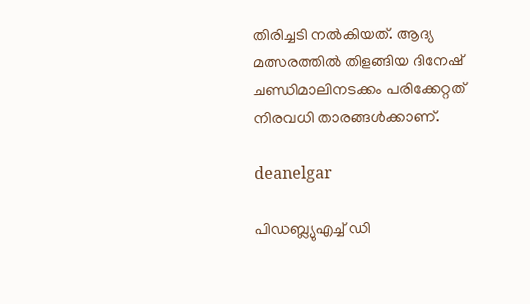തിരിച്ചടി നല്‍കിയത്. ആദ്യ മത്സരത്തില്‍ തിളങ്ങിയ ദിനേഷ് ചണ്ഡിമാലിനടക്കം പരിക്കേറ്റത് നിരവധി താരങ്ങള്‍ക്കാണ്.

deanelgar

പിഡബ്ല്യുഎച്ച് ഡി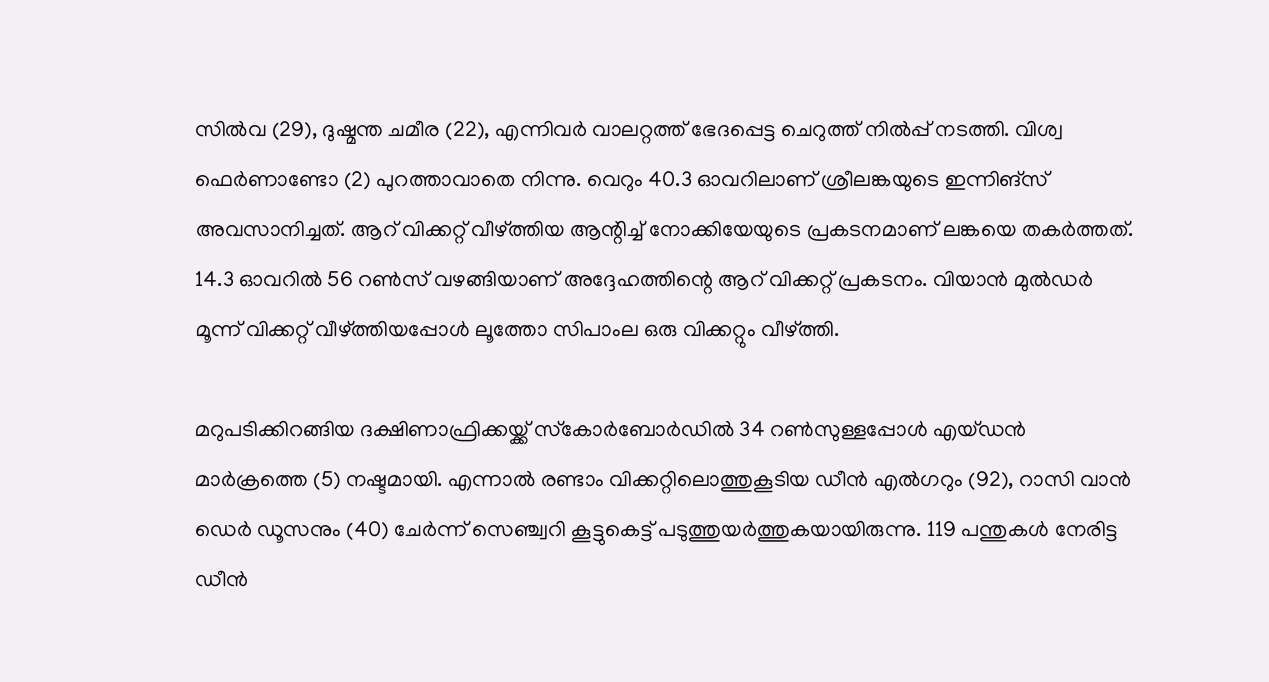സില്‍വ (29), ദുഷ്മന്ത ചമീര (22), എന്നിവര്‍ വാലറ്റത്ത് ഭേദപ്പെട്ട ചെറുത്ത് നില്‍പ്പ് നടത്തി. വിശ്വ ഫെര്‍ണാണ്ടോ (2) പുറത്താവാതെ നിന്നു. വെറും 40.3 ഓവറിലാണ് ശ്രീലങ്കയുടെ ഇന്നിങ്‌സ് അവസാനിച്ചത്. ആറ് വിക്കറ്റ് വീഴ്ത്തിയ ആന്റിച്ച് നോക്കിയേയുടെ പ്രകടനമാണ് ലങ്കയെ തകര്‍ത്തത്. 14.3 ഓവറില്‍ 56 റണ്‍സ് വഴങ്ങിയാണ് അദ്ദേഹത്തിന്റെ ആറ് വിക്കറ്റ് പ്രകടനം. വിയാന്‍ മുല്‍ഡര്‍ മൂന്ന് വിക്കറ്റ് വീഴ്ത്തിയപ്പോള്‍ ലൂത്തോ സിപാംല ഒരു വിക്കറ്റും വീഴ്ത്തി.

മറുപടിക്കിറങ്ങിയ ദക്ഷിണാഫ്രിക്കയ്ക്ക് സ്‌കോര്‍ബോര്‍ഡില്‍ 34 റണ്‍സുള്ളപ്പോള്‍ എയ്ഡന്‍ മാര്‍ക്രത്തെ (5) നഷ്ടമായി. എന്നാല്‍ രണ്ടാം വിക്കറ്റിലൊത്തുകൂടിയ ഡീന്‍ എല്‍ഗറും (92), റാസി വാന്‍ ഡെര്‍ ഡൂസനും (40) ചേര്‍ന്ന് സെഞ്ച്വറി കൂട്ടുകെട്ട് പടുത്തുയര്‍ത്തുകയായിരുന്നു. 119 പന്തുകള്‍ നേരിട്ട ഡീന്‍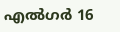എല്‍ഗര്‍ 16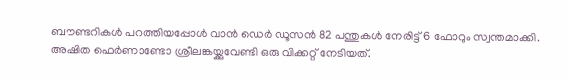ബൗണ്ടറികള്‍ പറത്തിയപ്പോള്‍ വാന്‍ ഡെര്‍ ഡൂസന്‍ 82 പന്തുകള്‍ നേരിട്ട് 6 ഫോറും സ്വന്തമാക്കി. അഷിത ഫെര്‍ണാണ്ടോ ശ്രീലങ്കയ്ക്കുവേണ്ടി ഒരു വിക്കറ്റ് നേടിയത്.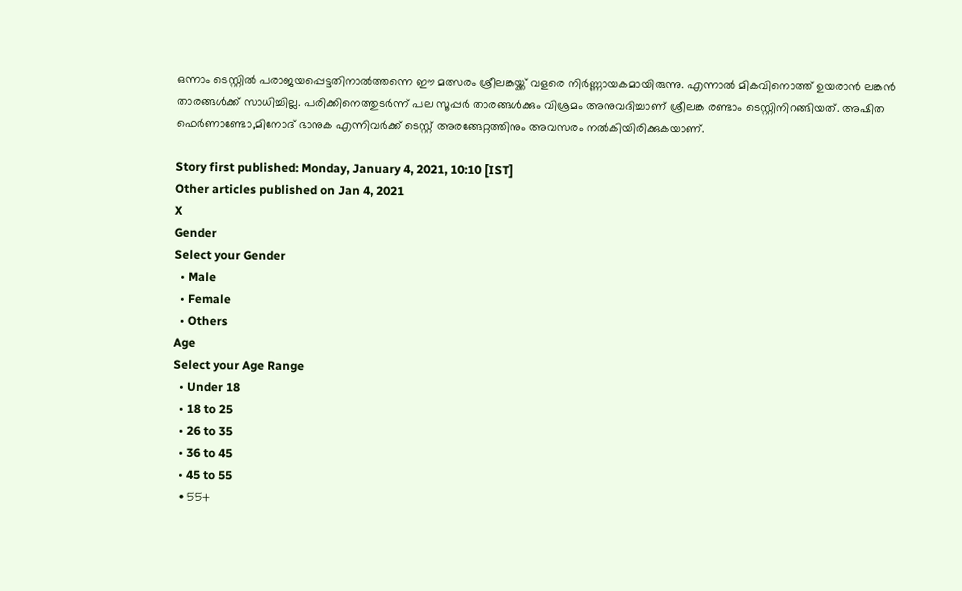ഒന്നാം ടെസ്റ്റില്‍ പരാജയപ്പെട്ടതിനാല്‍ത്തന്നെ ഈ മത്സരം ശ്രീലങ്കയ്ക്ക് വളരെ നിര്‍ണ്ണായകമായിരുന്നു. എന്നാല്‍ മികവിനൊത്ത് ഉയരാന്‍ ലങ്കന്‍ താരങ്ങള്‍ക്ക് സാധിച്ചില്ല. പരിക്കിനെത്തുടര്‍ന്ന് പല സൂപ്പര്‍ താരങ്ങള്‍ക്കും വിശ്രമം അനുവദിച്ചാണ് ശ്രീലങ്ക രണ്ടാം ടെസ്റ്റിനിറങ്ങിയത്. അഷിത ഫെര്‍ണാണ്ടോ,മിനോദ് ഭാനുക എന്നിവര്‍ക്ക് ടെസ്റ്റ് അരങ്ങേറ്റത്തിനും അവസരം നല്‍കിയിരിക്കുകയാണ്.

Story first published: Monday, January 4, 2021, 10:10 [IST]
Other articles published on Jan 4, 2021
X
Gender
Select your Gender
  • Male
  • Female
  • Others
Age
Select your Age Range
  • Under 18
  • 18 to 25
  • 26 to 35
  • 36 to 45
  • 45 to 55
  • 55+